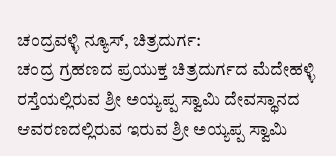ಚಂದ್ರವಳ್ಳಿ ನ್ಯೂಸ್, ಚಿತ್ರದುರ್ಗ:
ಚಂದ್ರ ಗ್ರಹಣದ ಪ್ರಯುಕ್ತ ಚಿತ್ರದುರ್ಗದ ಮೆದೇಹಳ್ಳಿ ರಸ್ತೆಯಲ್ಲಿರುವ ಶ್ರೀ ಅಯ್ಯಪ್ಪ ಸ್ವಾಮಿ ದೇವಸ್ಥಾನದ ಆವರಣದಲ್ಲಿರುವ ಇರುವ ಶ್ರೀ ಅಯ್ಯಪ್ಪ ಸ್ವಾಮಿ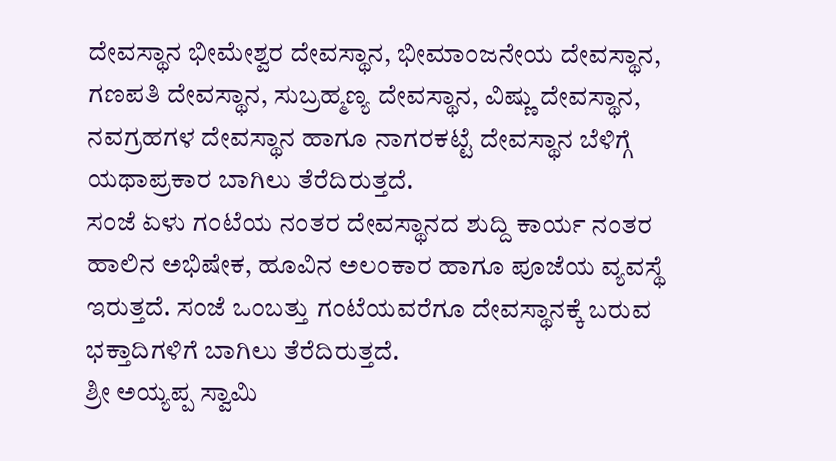ದೇವಸ್ಥಾನ ಭೀಮೇಶ್ವರ ದೇವಸ್ಥಾನ, ಭೀಮಾಂಜನೇಯ ದೇವಸ್ಥಾನ, ಗಣಪತಿ ದೇವಸ್ಥಾನ, ಸುಬ್ರಹ್ಮಣ್ಯ ದೇವಸ್ಥಾನ, ವಿಷ್ಣು ದೇವಸ್ಥಾನ, ನವಗ್ರಹಗಳ ದೇವಸ್ಥಾನ ಹಾಗೂ ನಾಗರಕಟ್ಟೆ ದೇವಸ್ಥಾನ ಬೆಳಿಗ್ಗೆ ಯಥಾಪ್ರಕಾರ ಬಾಗಿಲು ತೆರೆದಿರುತ್ತದೆ.
ಸಂಜೆ ಏಳು ಗಂಟೆಯ ನಂತರ ದೇವಸ್ಥಾನದ ಶುದ್ದಿ ಕಾರ್ಯ ನಂತರ ಹಾಲಿನ ಅಭಿಷೇಕ, ಹೂವಿನ ಅಲಂಕಾರ ಹಾಗೂ ಪೂಜೆಯ ವ್ಯವಸ್ಥೆ ಇರುತ್ತದೆ. ಸಂಜೆ ಒಂಬತ್ತು ಗಂಟೆಯವರೆಗೂ ದೇವಸ್ಥಾನಕ್ಕೆ ಬರುವ ಭಕ್ತಾದಿಗಳಿಗೆ ಬಾಗಿಲು ತೆರೆದಿರುತ್ತದೆ.
ಶ್ರೀ ಅಯ್ಯಪ್ಪ ಸ್ವಾಮಿ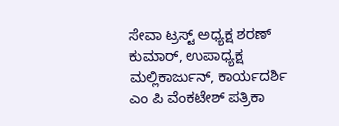ಸೇವಾ ಟ್ರಸ್ಟ್ ಅಧ್ಯಕ್ಷ ಶರಣ್ ಕುಮಾರ್, ಉಪಾಧ್ಯಕ್ಷ ಮಲ್ಲಿಕಾರ್ಜುನ್, ಕಾರ್ಯದರ್ಶಿ ಎಂ ಪಿ ವೆಂಕಟೇಶ್ ಪತ್ರಿಕಾ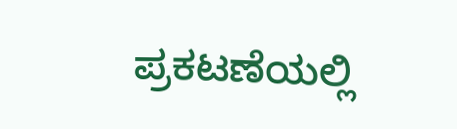ಪ್ರಕಟಣೆಯಲ್ಲಿ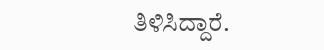ತಿಳಿಸಿದ್ದಾರೆ.